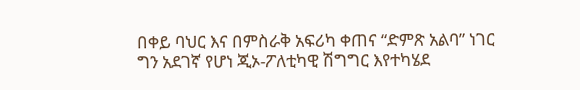በቀይ ባህር እና በምስራቅ አፍሪካ ቀጠና “ድምጽ አልባ” ነገር ግን አደገኛ የሆነ ጂኦ-ፖለቲካዊ ሽግግር እየተካሄደ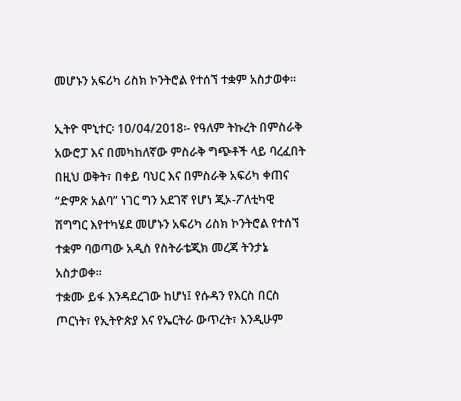መሆኑን አፍሪካ ሪስክ ኮንትሮል የተሰኘ ተቋም አስታወቀ።

ኢትዮ ሞኒተር፡ 10/04/2018፡- የዓለም ትኩረት በምስራቅ አውሮፓ እና በመካከለኛው ምስራቅ ግጭቶች ላይ ባረፈበት በዚህ ወቅት፣ በቀይ ባህር እና በምስራቅ አፍሪካ ቀጠና “ድምጽ አልባ” ነገር ግን አደገኛ የሆነ ጂኦ-ፖለቲካዊ ሽግግር እየተካሄደ መሆኑን አፍሪካ ሪስክ ኮንትሮል የተሰኘ ተቋም ባወጣው አዲስ የስትራቴጂክ መረጃ ትንታኔ አስታወቀ።
ተቋሙ ይፋ እንዳደረገው ከሆነ፤ የሱዳን የእርስ በርስ ጦርነት፣ የኢትዮጵያ እና የኤርትራ ውጥረት፣ እንዲሁም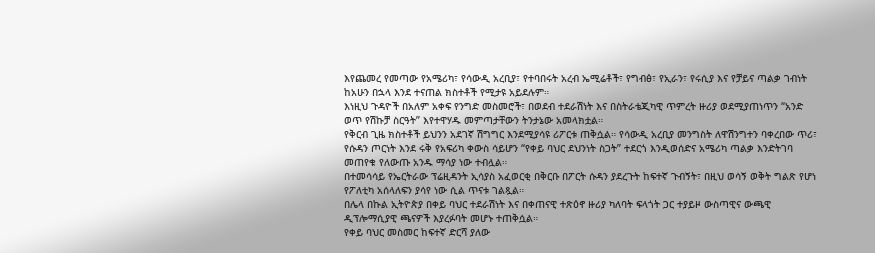እየጨመረ የመጣው የአሜሪካ፣ የሳውዲ አረቢያ፣ የተባበሩት አረብ ኤሚሬቶች፣ የግብፅ፣ የኢራን፣ የሩሲያ እና የቻይና ጣልቃ ገብነት ከአሁን በኋላ እንደ ተናጠል ክስተቶች የሚታዩ አይደሉም።
እነዚህ ጉዳዮች በአለም አቀፍ የንግድ መስመሮች፣ በወደብ ተደራሽነት እና በስትራቴጂካዊ ጥምረት ዙሪያ ወደሚያጠነጥን “አንድ ወጥ የሽኩቻ ስርዓት” እየተዋሃዱ መምጣታቸውን ትንታኔው አመላክቷል።
የቅርብ ጊዜ ክስተቶች ይህንን አደገኛ ሽግግር እንደሚያሳዩ ሪፖርቱ ጠቅሷል። የሳውዲ አረቢያ መንግስት ለዋሽንግተን ባቀረበው ጥሪ፣ የሱዳን ጦርነት እንደ ሩቅ የአፍሪካ ቀውስ ሳይሆን “የቀይ ባህር ደህንነት ስጋት” ተደርጎ እንዲወሰድና አሜሪካ ጣልቃ እንድትገባ መጠየቁ የለውጡ አንዱ ማሳያ ነው ተብሏል።
በተመሳሳይ የኤርትራው ፕሬዚዳንት ኢሳያስ አፈወርቂ በቅርቡ በፖርት ሱዳን ያደረጉት ከፍተኛ ጉብኝት፣ በዚህ ወሳኝ ወቅት ግልጽ የሆነ የፖለቲካ አሰላለፍን ያሳየ ነው ሲል ጥናቱ ገልጿል።
በሌላ በኩል ኢትዮጵያ በቀይ ባህር ተደራሽነት እና በቀጠናዊ ተጽዕኖ ዙሪያ ካለባት ፍላጎት ጋር ተያይዞ ውስጣዊና ውጫዊ ዲፕሎማሲያዊ ጫናዎች እያረፉባት መሆኑ ተጠቅሷል።
የቀይ ባህር መስመር ከፍተኛ ድርሻ ያለው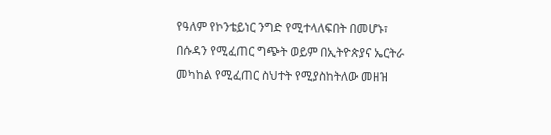የዓለም የኮንቴይነር ንግድ የሚተላለፍበት በመሆኑ፣ በሱዳን የሚፈጠር ግጭት ወይም በኢትዮጵያና ኤርትራ መካከል የሚፈጠር ስህተት የሚያስከትለው መዘዝ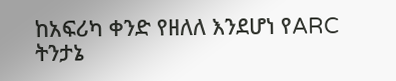ከአፍሪካ ቀንድ የዘለለ እንደሆነ የARC ትንታኔ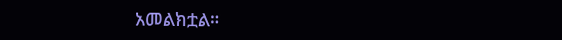አመልክቷል።